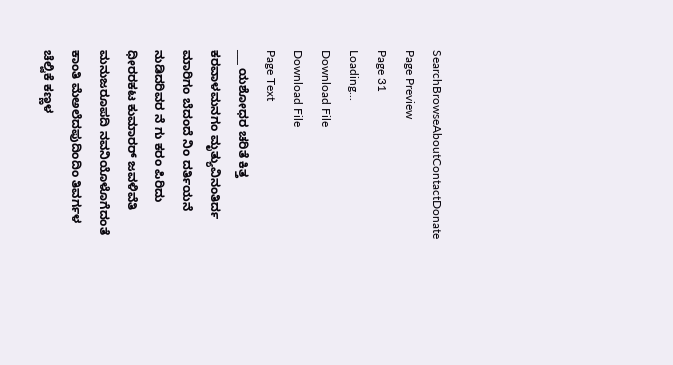SearchBrowseAboutContactDonate
Page Preview
Page 31
Loading...
Download File
Download File
Page Text
___ ಯಶೋಧರ ಚರಿತೆ ಕಿತ್ತ ಕರವಾಳಮನಗಂ ಮೃತ್ಯುವಿನಂತಿರ್ದ ಮಾರಿಗಂ ಬೆದಂದೆ ನಿಂ ದರ್ತಿಯನೆ ನುಡಿದರಿವರ ನೆ ಗು ಕರಂ ಪಿರಿದು ಧೀರರಕಟ ಕುಮಾರರ್ ಜವಳಿವೆತಿ ಮನುಜರೂಪದಿ ನವನಿಯೊಳೊಗೆದಂತೆ ಕಾಂತಿ ಮೆಅಲೆದಪುದಿಂದಿಂ ತಿವರ್ಗಳ ಚೆಲ್ವಿಕೆ ಕಣ್ಣಳ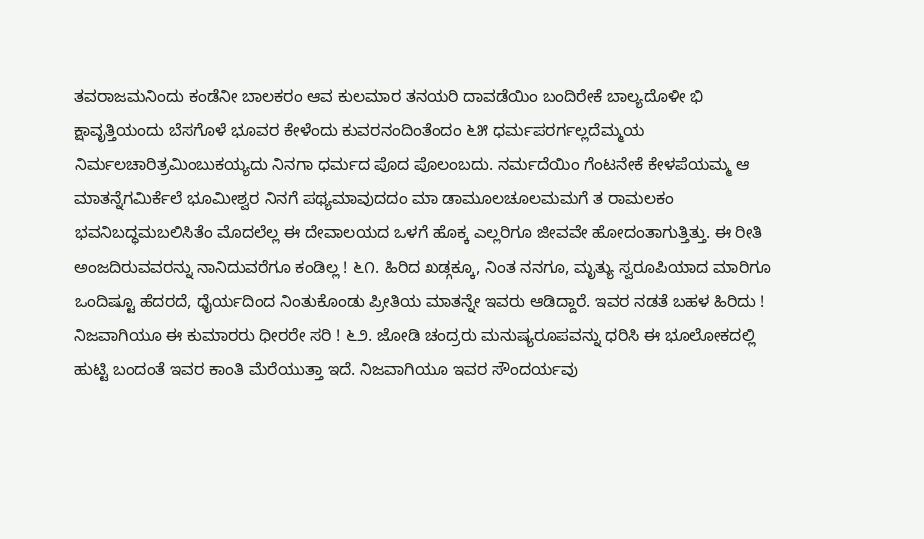ತವರಾಜಮನಿಂದು ಕಂಡೆನೀ ಬಾಲಕರಂ ಆವ ಕುಲಮಾರ ತನಯರಿ ದಾವಡೆಯಿಂ ಬಂದಿರೇಕೆ ಬಾಲ್ಯದೊಳೀ ಭಿ ಕ್ಷಾವೃತ್ತಿಯಂದು ಬೆಸಗೊಳೆ ಭೂವರ ಕೇಳೆಂದು ಕುವರನಂದಿಂತೆಂದಂ ೬೫ ಧರ್ಮಪರರ್ಗಲ್ಲದೆಮ್ಮಯ ನಿರ್ಮಲಚಾರಿತ್ರಮಿಂಬುಕಯ್ಯದು ನಿನಗಾ ಧರ್ಮದ ಪೊದ ಪೊಲಂಬದು. ನರ್ಮದೆಯಿಂ ಗೆಂಟನೇಕೆ ಕೇಳಪೆಯಮ್ಮ ಆ ಮಾತನ್ನೆಗಮಿರ್ಕೆಲೆ ಭೂಮೀಶ್ವರ ನಿನಗೆ ಪಥ್ಯಮಾವುದದಂ ಮಾ ಡಾಮೂಲಚೂಲಮಮಗೆ ತ ರಾಮಲಕಂ ಭವನಿಬದ್ಧಮಬಲಿಸಿತೆಂ ಮೊದಲೆಲ್ಲ ಈ ದೇವಾಲಯದ ಒಳಗೆ ಹೊಕ್ಕ ಎಲ್ಲರಿಗೂ ಜೀವವೇ ಹೋದಂತಾಗುತ್ತಿತ್ತು. ಈ ರೀತಿ ಅಂಜದಿರುವವರನ್ನು ನಾನಿದುವರೆಗೂ ಕಂಡಿಲ್ಲ ! ೬೧. ಹಿರಿದ ಖಡ್ಗಕ್ಕೂ, ನಿಂತ ನನಗೂ, ಮೃತ್ಯು ಸ್ವರೂಪಿಯಾದ ಮಾರಿಗೂ ಒಂದಿಷ್ಟೂ ಹೆದರದೆ, ಧೈರ್ಯದಿಂದ ನಿಂತುಕೊಂಡು ಪ್ರೀತಿಯ ಮಾತನ್ನೇ ಇವರು ಆಡಿದ್ದಾರೆ. ಇವರ ನಡತೆ ಬಹಳ ಹಿರಿದು ! ನಿಜವಾಗಿಯೂ ಈ ಕುಮಾರರು ಧೀರರೇ ಸರಿ ! ೬೨. ಜೋಡಿ ಚಂದ್ರರು ಮನುಷ್ಯರೂಪವನ್ನು ಧರಿಸಿ ಈ ಭೂಲೋಕದಲ್ಲಿ ಹುಟ್ಟಿ ಬಂದಂತೆ ಇವರ ಕಾಂತಿ ಮೆರೆಯುತ್ತಾ ಇದೆ. ನಿಜವಾಗಿಯೂ ಇವರ ಸೌಂದರ್ಯವು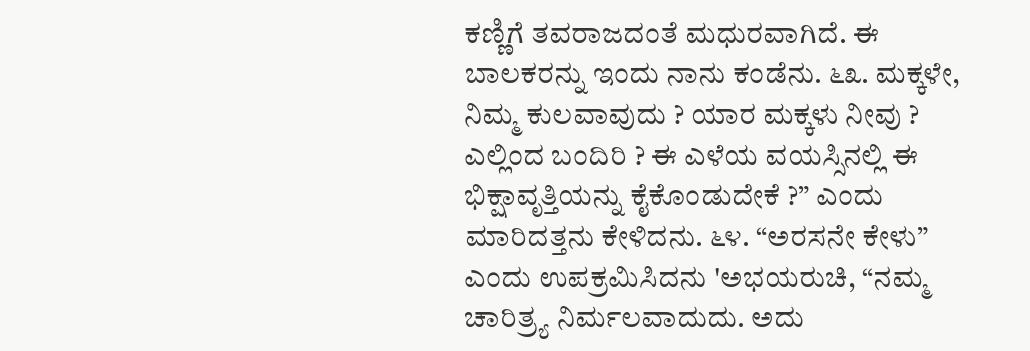ಕಣ್ಣಿಗೆ ತವರಾಜದಂತೆ ಮಧುರವಾಗಿದೆ. ಈ ಬಾಲಕರನ್ನು ಇಂದು ನಾನು ಕಂಡೆನು. ೬೩. ಮಕ್ಕಳೇ, ನಿಮ್ಮ ಕುಲವಾವುದು ? ಯಾರ ಮಕ್ಕಳು ನೀವು ? ಎಲ್ಲಿಂದ ಬಂದಿರಿ ? ಈ ಎಳೆಯ ವಯಸ್ಸಿನಲ್ಲಿ ಈ ಭಿಕ್ಷಾವೃತ್ತಿಯನ್ನು ಕೈಕೊಂಡುದೇಕೆ ?” ಎಂದು ಮಾರಿದತ್ತನು ಕೇಳಿದನು. ೬೪. “ಅರಸನೇ ಕೇಳು” ಎಂದು ಉಪಕ್ರಮಿಸಿದನು 'ಅಭಯರುಚಿ, “ನಮ್ಮ ಚಾರಿತ್ರ್ಯ ನಿರ್ಮಲವಾದುದು. ಅದು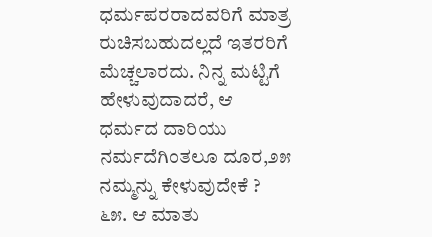ಧರ್ಮಪರರಾದವರಿಗೆ ಮಾತ್ರ ರುಚಿಸಬಹುದಲ್ಲದೆ ಇತರರಿಗೆ ಮೆಚ್ಚಲಾರದು. ನಿನ್ನ ಮಟ್ಟಿಗೆ ಹೇಳುವುದಾದರೆ, ಆ ಧರ್ಮದ ದಾರಿಯು ನರ್ಮದೆಗಿಂತಲೂ ದೂರ,೨೫ ನಮ್ಮನ್ನು ಕೇಳುವುದೇಕೆ ? ೬೫. ಆ ಮಾತು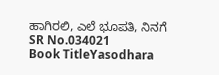ಹಾಗಿರಲಿ, ಎಲೆ ಭೂಪತಿ, ನಿನಗೆ
SR No.034021
Book TitleYasodhara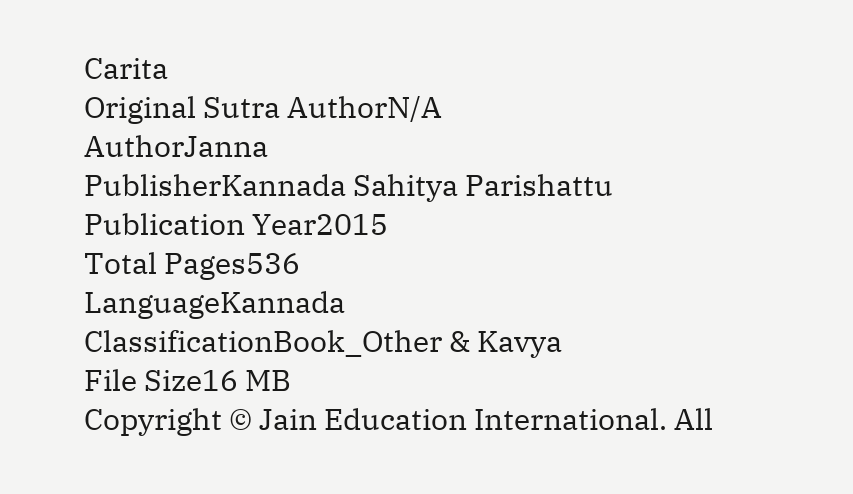Carita
Original Sutra AuthorN/A
AuthorJanna
PublisherKannada Sahitya Parishattu
Publication Year2015
Total Pages536
LanguageKannada
ClassificationBook_Other & Kavya
File Size16 MB
Copyright © Jain Education International. All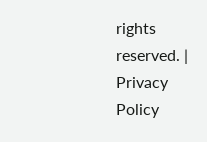rights reserved. | Privacy Policy